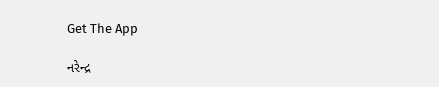Get The App

નરેન્દ્ર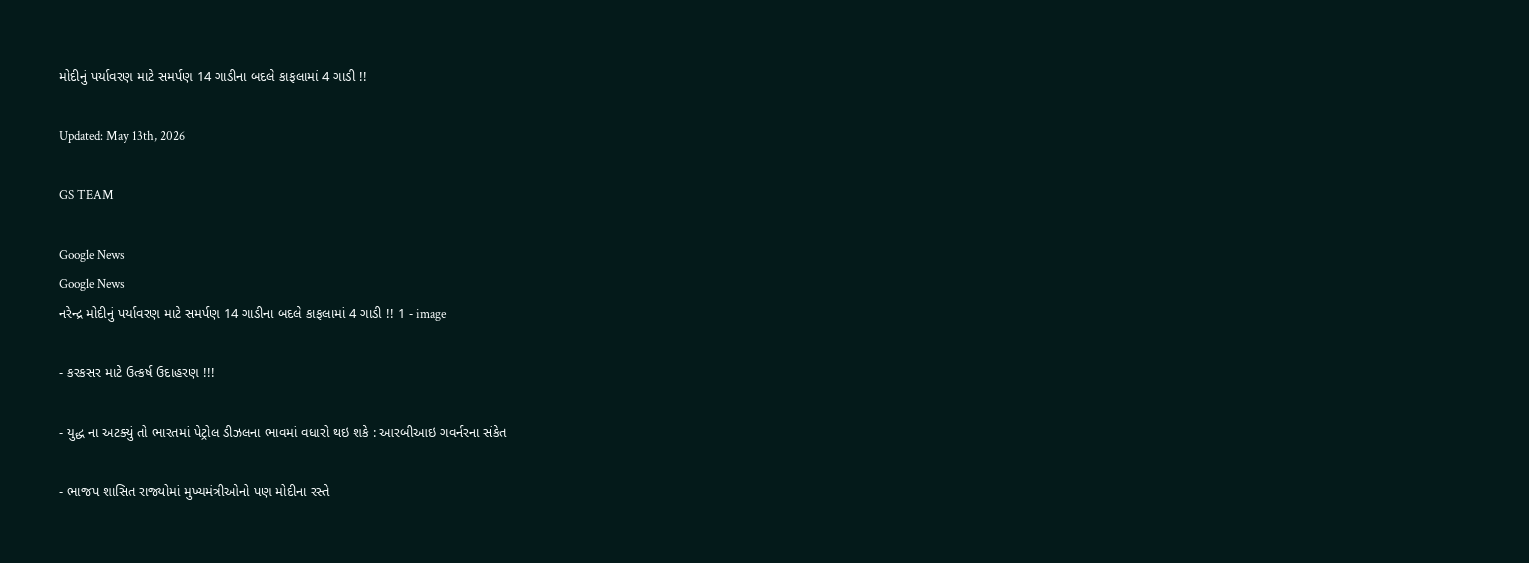મોદીનું પર્યાવરણ માટે સમર્પણ 14 ગાડીના બદલે કાફલામાં 4 ગાડી !!

Updated: May 13th, 2026

GS TEAM

Google News
Google News
નરેન્દ્ર મોદીનું પર્યાવરણ માટે સમર્પણ 14 ગાડીના બદલે કાફલામાં 4 ગાડી !! 1 - image

- કરકસર માટે ઉત્કર્ષ ઉદાહરણ !!!

- યુદ્ધ ના અટક્યું તો ભારતમાં પેટ્રોલ ડીઝલના ભાવમાં વધારો થઇ શકે : આરબીઆઇ ગવર્નરના સંકેત

- ભાજપ શાસિત રાજ્યોમાં મુખ્યમંત્રીઓનો પણ મોદીના રસ્તે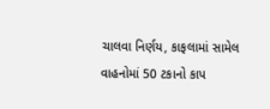ચાલવા નિર્ણય, કાફલામાં સામેલ વાહનોમાં 50 ટકાનો કાપ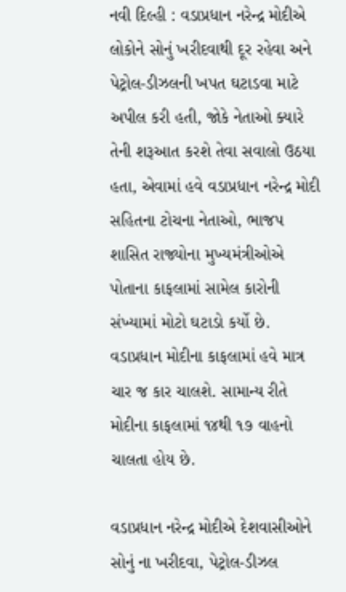નવી દિલ્હી : વડાપ્રધાન નરેન્દ્ર મોદીએ લોકોને સોનું ખરીદવાથી દૂર રહેવા અને પેટ્રોલ-ડીઝલની ખપત ઘટાડવા માટે અપીલ કરી હતી, જોકે નેતાઓ ક્યારે તેની શરૂઆત કરશે તેવા સવાલો ઉઠયા હતા, એવામાં હવે વડાપ્રધાન નરેન્દ્ર મોદી સહિતના ટોચના નેતાઓ, ભાજપ શાસિત રાજ્યોના મુખ્યમંત્રીઓએ પોતાના કાફલામાં સામેલ કારોની સંખ્યામાં મોટો ઘટાડો કર્યો છે. વડાપ્રધાન મોદીના કાફલામાં હવે માત્ર ચાર જ કાર ચાલશે. સામાન્ય રીતે મોદીના કાફલામાં ૧૪થી ૧૭ વાહનો ચાલતા હોય છે.

વડાપ્રધાન નરેન્દ્ર મોદીએ દેશવાસીઓને સોનું ના ખરીદવા, પેટ્રોલ-ડીઝલ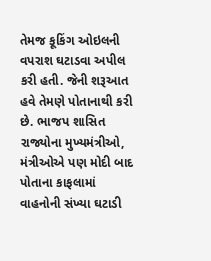તેમજ કૂકિંગ ઓઇલની વપરાશ ઘટાડવા અપીલ કરી હતી. જેની શરૂઆત હવે તેમણે પોતાનાથી કરી છે. ભાજપ શાસિત રાજ્યોના મુખ્યમંત્રીઓ, મંત્રીઓએ પણ મોદી બાદ પોતાના કાફલામાં વાહનોની સંખ્યા ઘટાડી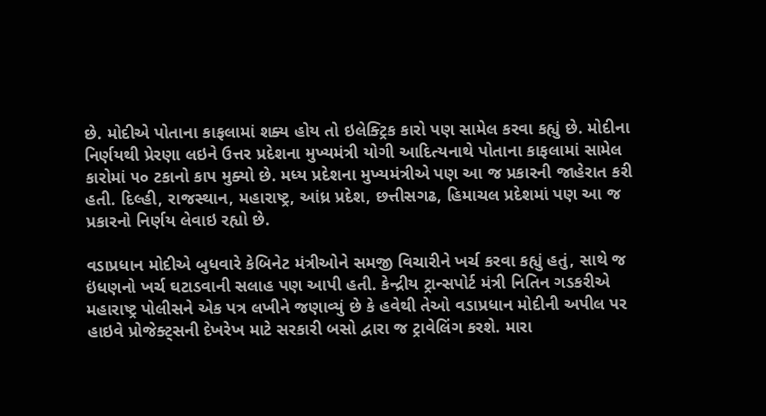છે. મોદીએ પોતાના કાફલામાં શક્ય હોય તો ઇલેક્ટ્રિક કારો પણ સામેલ કરવા કહ્યું છે. મોદીના નિર્ણયથી પ્રેરણા લઇને ઉત્તર પ્રદેશના મુખ્યમંત્રી યોગી આદિત્યનાથે પોતાના કાફલામાં સામેલ કારોમાં ૫૦ ટકાનો કાપ મુક્યો છે. મધ્ય પ્રદેશના મુખ્યમંત્રીએ પણ આ જ પ્રકારની જાહેરાત કરી હતી. દિલ્હી, રાજસ્થાન, મહારાષ્ટ્ર, આંધ્ર પ્રદેશ, છત્તીસગઢ, હિમાચલ પ્રદેશમાં પણ આ જ પ્રકારનો નિર્ણય લેવાઇ રહ્યો છે.

વડાપ્રધાન મોદીએ બુધવારે કેબિનેટ મંત્રીઓને સમજી વિચારીને ખર્ચ કરવા કહ્યું હતું, સાથે જ ઇંધણનો ખર્ચ ઘટાડવાની સલાહ પણ આપી હતી. કેન્દ્રીય ટ્રાન્સપોર્ટ મંત્રી નિતિન ગડકરીએ મહારાષ્ટ્ર પોલીસને એક પત્ર લખીને જણાવ્યું છે કે હવેથી તેઓ વડાપ્રધાન મોદીની અપીલ પર હાઇવે પ્રોજેક્ટ્સની દેખરેખ માટે સરકારી બસો દ્વારા જ ટ્રાવેલિંગ કરશે. મારા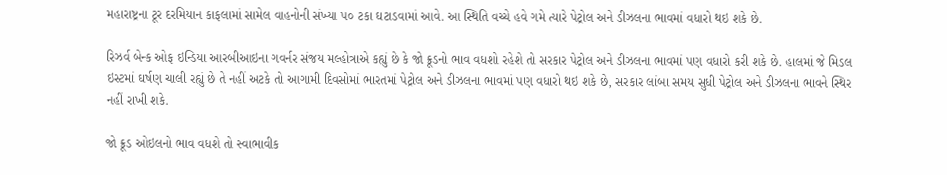મહારાષ્ટ્રના ટૂર દરમિયાન કાફલામાં સામેલ વાહનોની સંખ્યા ૫૦ ટકા ઘટાડવામાં આવે. આ સ્થિતિ વચ્ચે હવે ગમે ત્યારે પેટ્રોલ અને ડીઝલના ભાવમાં વધારો થઇ શકે છે.

રિઝર્વ બેન્ક ઓફ ઇન્ડિયા આરબીઆઇના ગવર્નર સંજય મલ્હોત્રાએ કહ્યું છે કે જો ક્રૂડનો ભાવ વધશો રહેશે તો સરકાર પેટ્રોલ અને ડીઝલના ભાવમાં પણ વધારો કરી શકે છે. હાલમાં જે મિડલ ઇસ્ટમાં ઘર્ષણ ચાલી રહ્યું છે તે નહીં અટકે તો આગામી દિવસોમાં ભારતમાં પેટ્રોલ અને ડીઝલના ભાવમાં પણ વધારો થઇ શકે છે, સરકાર લાંબા સમય સુધી પેટ્રોલ અને ડીઝલના ભાવને સ્થિર નહીં રાખી શકે.

જો ક્રૂડ ઓઇલનો ભાવ વધશે તો સ્વાભાવીક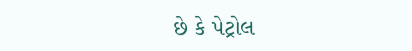છે કે પેટ્રોલ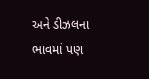અને ડીઝલના ભાવમાં પણ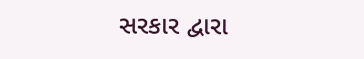સરકાર દ્વારા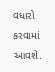વધારો કરવામાં આવશે.